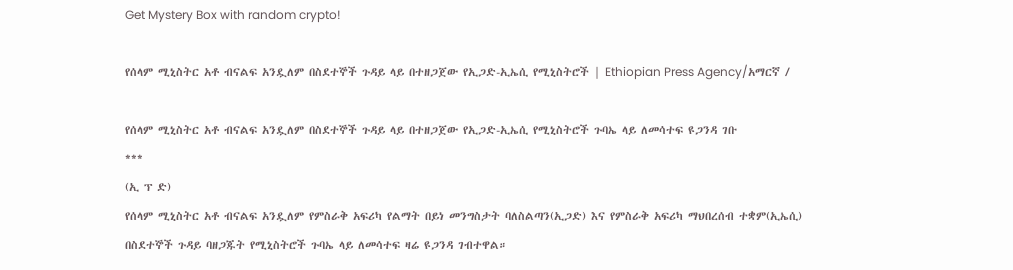Get Mystery Box with random crypto!

የሰላም ሚኒስትር አቶ ብናልፍ አንዷለም በስደተኞች ጉዳይ ላይ በተዘጋጀው የኢጋድ-ኢኤሲ የሚኒስትሮች | Ethiopian Press Agency/አማርኛ /

የሰላም ሚኒስትር አቶ ብናልፍ አንዷለም በስደተኞች ጉዳይ ላይ በተዘጋጀው የኢጋድ-ኢኤሲ የሚኒስትሮች ጉባኤ ላይ ለመሳተፍ ዩጋንዳ ገቡ
***
(ኢ ፕ ድ)
የሰላም ሚኒስትር አቶ ብናልፍ አንዷለም የምስራቅ አፍሪካ የልማት በይነ መንግስታት ባለስልጣን(ኢጋድ) እና የምስራቅ አፍሪካ ማህበረሰብ ተቋም(ኢኤሲ) በስደተኞች ጉዳይ ባዘጋጁት የሚኒስትሮች ጉባኤ ላይ ለመሳተፍ ዛሬ ዩጋንዳ ገብተዋል።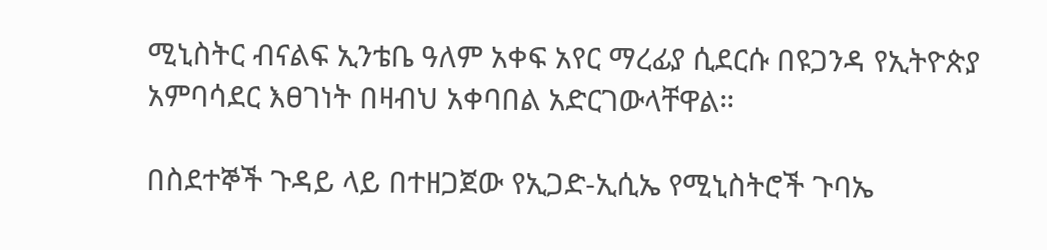ሚኒስትር ብናልፍ ኢንቴቤ ዓለም አቀፍ አየር ማረፊያ ሲደርሱ በዩጋንዳ የኢትዮጵያ አምባሳደር እፀገነት በዛብህ አቀባበል አድርገውላቸዋል።

በስደተኞች ጉዳይ ላይ በተዘጋጀው የኢጋድ-ኢሲኤ የሚኒስትሮች ጉባኤ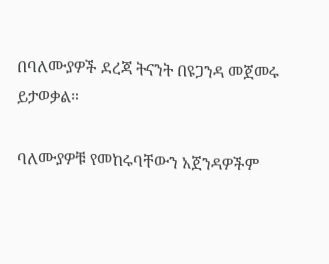በባለሙያዎች ደረጃ ትናንት በዩጋንዳ መጀመሩ ይታወቃል።

ባለሙያዎቹ የመከሩባቸውን አጀንዳዎችም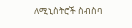ለሚኒስትሮች ስብስባ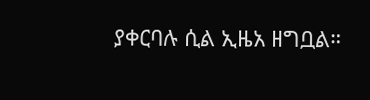ያቀርባሉ ሲል ኢዜአ ዘግቧል።